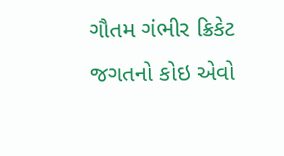ગૌતમ ગંભીર ક્રિકેટ જગતનો કોઇ એવો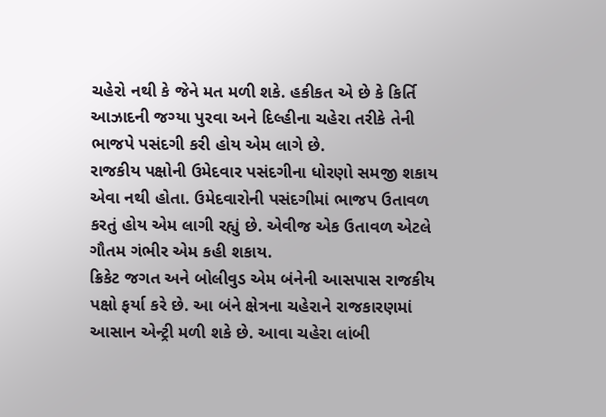ચહેરો નથી કે જેને મત મળી શકે. હકીકત એ છે કે કિર્તિ આઝાદની જગ્યા પુરવા અને દિલ્હીના ચહેરા તરીકે તેની ભાજપે પસંદગી કરી હોય એમ લાગે છે.
રાજકીય પક્ષોની ઉમેદવાર પસંદગીના ધોરણો સમજી શકાય એવા નથી હોતા. ઉમેદવારોની પસંદગીમાં ભાજપ ઉતાવળ કરતું હોય એમ લાગી રહ્યું છે. એવીજ એક ઉતાવળ એટલે ગૌતમ ગંભીર એમ કહી શકાય.
ક્રિકેટ જગત અને બોલીવુડ એમ બંનેની આસપાસ રાજકીય પક્ષો ફર્યા કરે છે. આ બંને ક્ષેત્રના ચહેરાને રાજકારણમાં આસાન એન્ટ્રી મળી શકે છે. આવા ચહેરા લાંબી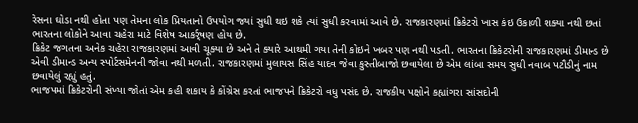રેસના ઘોડા નથી હોતા પણ તેમના લોક પ્રિયતાનો ઉપયોગ જ્યાં સુધી થઇ શકે ત્યાં સુધી કરવામાં આવે છે. રાજકારણમાં ક્રિકેટરો ખાસ કંઇ ઉકાળી શક્યા નથી છતાં ભારતના લોકોને આવા ચહેરા માટે વિશેષ આકર્ર્ષણ હોય છે.
ક્રિકેટ જગતના અનેક ચહેરા રાજકારણમાં આવી ચૂક્યા છે અને તે ક્યારે આથમી ગયા તેની કોઇને ખબર પણ નથી પડતી. ભારતના ક્રિકેટરોની રાજકારણમાં ડીમાન્ડ છે એવી ડીમાન્ડ અન્ય સ્પોર્ટસમેનની જોવા નથી મળતી. રાજકારણમાં મુલાયસ સિંહ યાદવ જેવા કુસ્તીબાજો છવાયેલા છે એમ લાંબા સમય સુધી નવાબ પટૌડીનું નામ છવાયેલું રહ્યું હતું.
ભાજપમાં ક્રિકેટરોની સંખ્યા જોતાં એમ કહી શકાય કે કોંગ્રેસ કરતાં ભાજપને ક્રિકેટરો વધુ પસંદ છે. રાજકીય પક્ષોને કહ્યાંગરા સાંસદોની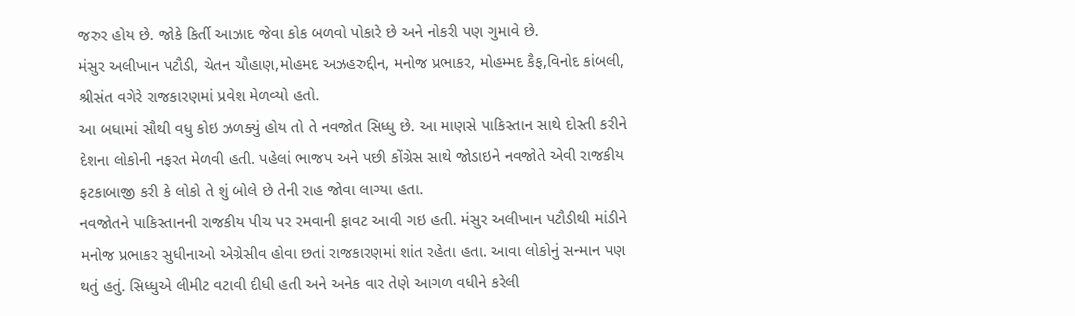જરુર હોય છે. જોકે કિર્તી આઝાદ જેવા કોક બળવો પોકારે છે અને નોકરી પણ ગુમાવે છે.
મંસુર અલીખાન પટૌડી, ચેતન ચૌહાણ,મોહમદ અઝહરુદ્દીન, મનોજ પ્રભાકર, મોહમ્મદ કૈફ,વિનોદ કાંબલી, શ્રીસંત વગેરે રાજકારણમાં પ્રવેશ મેળવ્યો હતો.
આ બધામાં સૌથી વધુ કોઇ ઝળક્યું હોય તો તે નવજોત સિધ્ધુ છે. આ માણસે પાકિસ્તાન સાથે દોસ્તી કરીને દેશના લોકોની નફરત મેળવી હતી. પહેલાં ભાજપ અને પછી કોંગ્રેસ સાથે જોડાઇને નવજોતે એવી રાજકીય ફટકાબાજી કરી કે લોકો તે શું બોલે છે તેની રાહ જોવા લાગ્યા હતા.
નવજોતને પાકિસ્તાનની રાજકીય પીચ પર રમવાની ફાવટ આવી ગઇ હતી. મંસુર અલીખાન પટૌડીથી માંડીને મનોજ પ્રભાકર સુધીનાઓ એગ્રેસીવ હોવા છતાં રાજકારણમાં શાંત રહેતા હતા. આવા લોકોનું સન્માન પણ થતું હતું. સિધ્ધુએ લીમીટ વટાવી દીધી હતી અને અનેક વાર તેણે આગળ વધીને કરેલી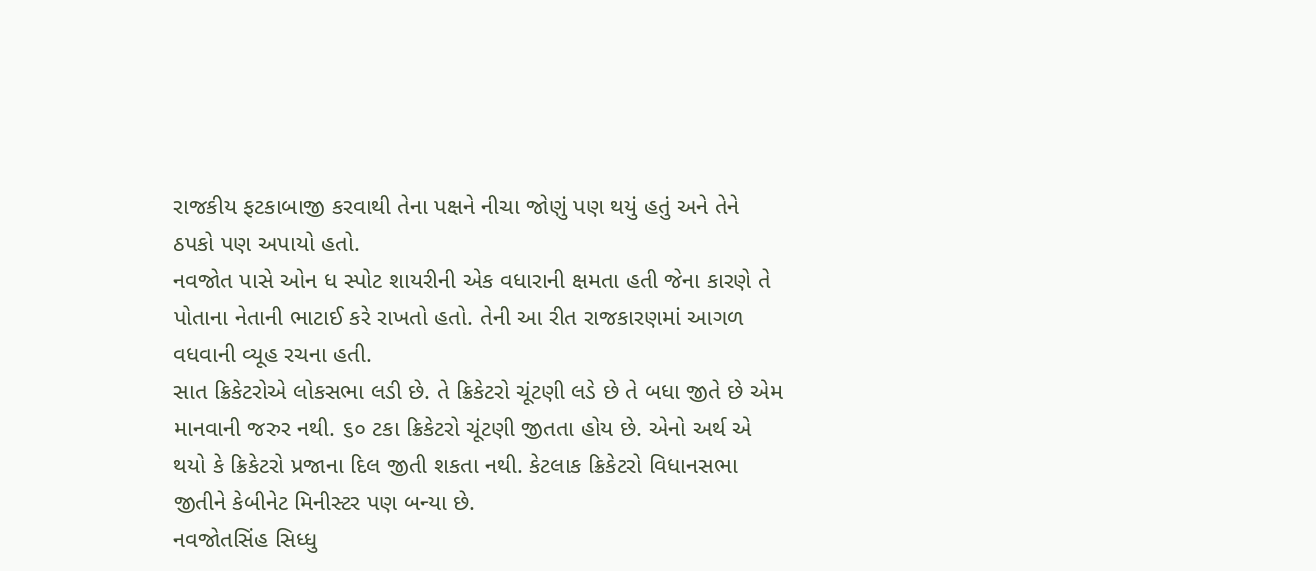રાજકીય ફટકાબાજી કરવાથી તેના પક્ષને નીચા જોણું પણ થયું હતું અને તેને ઠપકો પણ અપાયો હતો.
નવજોત પાસે ઓન ધ સ્પોટ શાયરીની એક વધારાની ક્ષમતા હતી જેના કારણે તે પોતાના નેતાની ભાટાઈ કરે રાખતો હતો. તેની આ રીત રાજકારણમાં આગળ વધવાની વ્યૂહ રચના હતી.
સાત ક્રિકેટરોએ લોકસભા લડી છે. તે ક્રિકેટરો ચૂંટણી લડે છે તે બધા જીતે છે એમ માનવાની જરુર નથી. ૬૦ ટકા ક્રિકેટરો ચૂંટણી જીતતા હોય છે. એનો અર્થ એ થયો કે ક્રિકેટરો પ્રજાના દિલ જીતી શકતા નથી. કેટલાક ક્રિકેટરો વિધાનસભા જીતીને કેબીનેટ મિનીસ્ટર પણ બન્યા છે.
નવજોતસિંહ સિધ્ધુ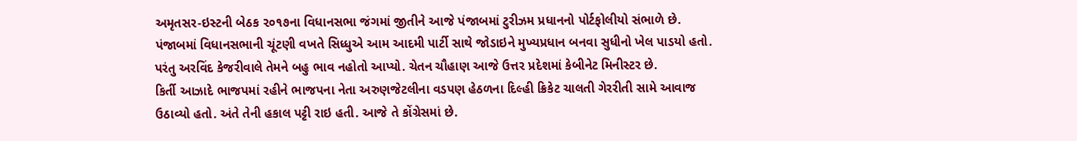અમૃતસર-ઇસ્ટની બેઠક ૨૦૧૭ના વિધાનસભા જંગમાં જીતીને આજે પંજાબમાં ટુરીઝમ પ્રધાનનો પોર્ટફોલીયો સંભાળે છે.
પંજાબમાં વિધાનસભાની ચૂંટણી વખતે સિધ્ધુએ આમ આદમી પાર્ટી સાથે જોડાઇને મુખ્યપ્રધાન બનવા સુધીનો ખેલ પાડયો હતો. પરંતુ અરવિંદ કેજરીવાલે તેમને બહુ ભાવ નહોતો આપ્યો. ચેતન ચૌહાણ આજે ઉત્તર પ્રદેશમાં કેબીનેટ મિનીસ્ટર છે.
કિર્તી આઝાદે ભાજપમાં રહીને ભાજપના નેતા અરુણજેટલીના વડપણ હેઠળના દિલ્હી ક્રિકેટ ચાલતી ગેરરીતી સામે આવાજ ઉઠાવ્યો હતો. અંતે તેની હકાલ પટ્ટી રાઇ હતી. આજે તે કોંગ્રેસમાં છે.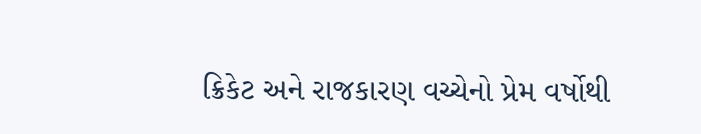ક્રિકેટ અને રાજકારણ વચ્ચેનો પ્રેમ વર્ષોથી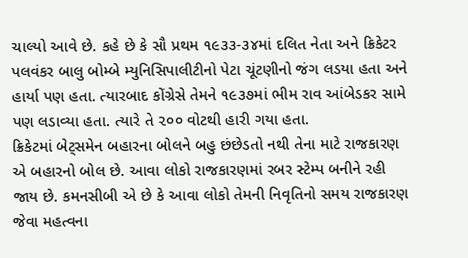ચાલ્યો આવે છે. કહે છે કે સૌ પ્રથમ ૧૯૩૩-૩૪માં દલિત નેતા અને ક્રિકેટર પલવંકર બાલુ બોમ્બે મ્યુનિસિપાલીટીનો પેટા ચૂંટણીનો જંગ લડયા હતા અને હાર્યા પણ હતા. ત્યારબાદ કોંગ્રેસે તેમને ૧૯૩૭માં ભીમ રાવ આંબેડકર સામે પણ લડાવ્યા હતા. ત્યારે તે ૨૦૦ વોટથી હારી ગયા હતા.
ક્રિકેટમાં બેટ્સમેન બહારના બોલને બહુ છંછેડતો નથી તેના માટે રાજકારણ એ બહારનો બોલ છે. આવા લોકો રાજકારણમાં રબર સ્ટેમ્પ બનીને રહી જાય છે. કમનસીબી એ છે કે આવા લોકો તેમની નિવૃતિનો સમય રાજકારણ જેવા મહત્વના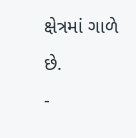ક્ષેત્રમાં ગાળે છે.
-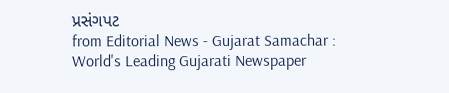પ્રસંગપટ
from Editorial News - Gujarat Samachar : World's Leading Gujarati Newspaper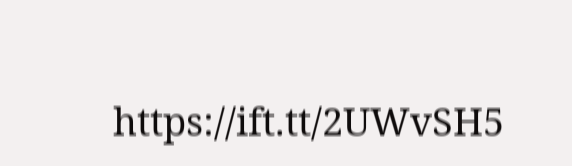https://ift.tt/2UWvSH5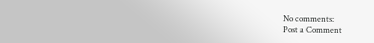No comments:
Post a Comment